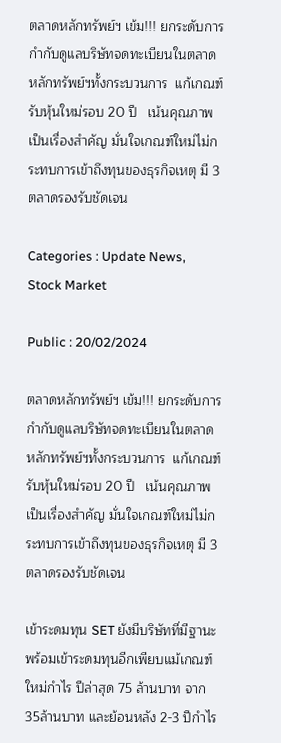ตลาดหลักทรัพย์ฯ เข้ม!!! ยกระดับการกำกับดูแลบริษัทจดทะเบียนในตลาดหลักทรัพย์ฯทั้งกระบวนการ  แก้เกณฑ์รับหุ้นใหม่รอบ 20 ปี   เน้นคุณภาพเป็นเรื่องสำคัญ มั่นใจเกณฑ์ใหม่ไม่กระทบการเข้าถึงทุนของธุรกิจเหตุ มี 3 ตลาดรองรับชัดเจน

Categories : Update News, Stock Market

Public : 20/02/2024

ตลาดหลักทรัพย์ฯ เข้ม!!! ยกระดับการกำกับดูแลบริษัทจดทะเบียนในตลาดหลักทรัพย์ฯทั้งกระบวนการ  แก้เกณฑ์รับหุ้นใหม่รอบ 20 ปี   เน้นคุณภาพเป็นเรื่องสำคัญ มั่นใจเกณฑ์ใหม่ไม่กระทบการเข้าถึงทุนของธุรกิจเหตุ มี 3 ตลาดรองรับชัดเจน

เข้าระดมทุน SET ยังมีบริษัทที่มีฐานะพร้อมเข้าระดมทุนอีกเพียบแม้เกณฑ์ใหม่กำไร ปีล่าสุด 75 ล้านบาท จาก35ล้านบาท และย้อนหลัง 2-3 ปีกำไร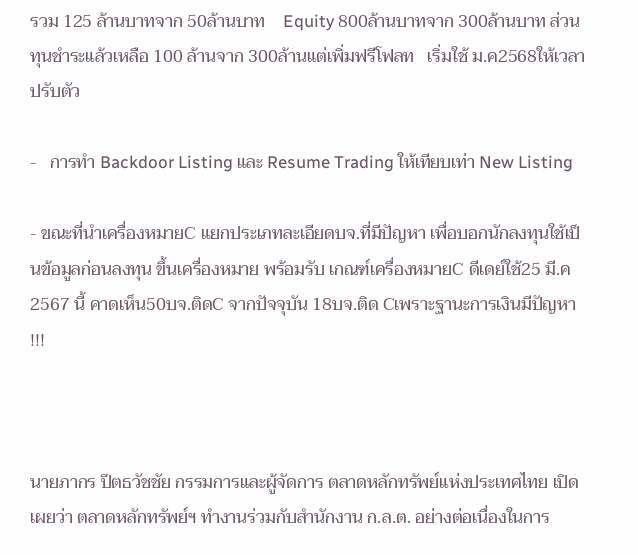รวม 125 ล้านบาทจาก 50ล้านบาท    Equity 800ล้านบาทจาก 300ล้านบาท ส่วนทุนชำระแล้วเหลือ 100 ล้านจาก 300ล้านแต่เพิ่มฟรีโฟลท   เริ่มใช้ ม.ค2568ให้เวลาปรับตัว

-   การทำ Backdoor Listing และ Resume Trading ให้เทียบเท่า New Listing

- ขณะที่นำเครื่องหมายC แยกประเภทละเอียดบจ.ที่มีปัญหา เพื่อบอกนักลงทุนใช้เป็นข้อมูลก่อนลงทุน ขึ้นเครื่องหมาย พร้อมรับ เกณฑ์เครื่องหมายC ดีเดย์ใช้25 มี.ค 2567 นี้ คาดเห็น50บจ.ติดC จากปัจจุบัน 18บจ.ติด Cเพราะฐานะการเงินมีปัญหา !!!



นายภากร ปีตธวัชชัย กรรมการและผู้จัดการ ตลาดหลักทรัพย์แห่งประเทศไทย เปิดเผยว่า ตลาดหลักทรัพย์ฯ ทำงานร่วมกับสำนักงาน ก.ล.ต. อย่างต่อเนื่องในการ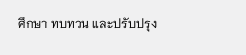ศึกษา ทบทวน และปรับปรุง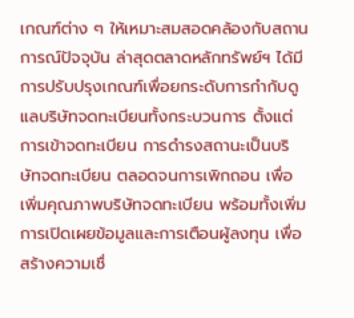เกณฑ์ต่าง ๆ ให้เหมาะสมสอดคล้องกับสถานการณ์ปัจจุบัน ล่าสุดตลาดหลักทรัพย์ฯ ได้มีการปรับปรุงเกณฑ์เพื่อยกระดับการกำกับดูแลบริษัทจดทะเบียนทั้งกระบวนการ ตั้งแต่การเข้าจดทะเบียน การดำรงสถานะเป็นบริษัทจดทะเบียน ตลอดจนการเพิกถอน เพื่อเพิ่มคุณภาพบริษัทจดทะเบียน พร้อมทั้งเพิ่มการเปิดเผยข้อมูลและการเตือนผู้ลงทุน เพื่อสร้างความเชื่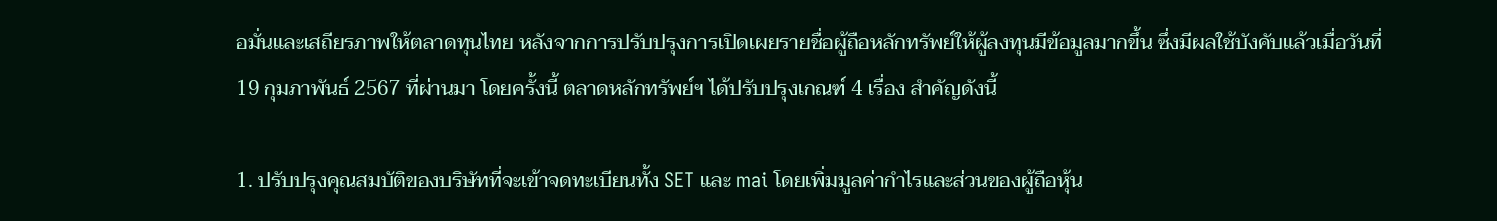อมั่นและเสถียรภาพให้ตลาดทุนไทย หลังจากการปรับปรุงการเปิดเผยรายชื่อผู้ถือหลักทรัพย์ให้ผู้ลงทุนมีข้อมูลมากขึ้น ซึ่งมีผลใช้บังคับแล้วเมื่อวันที่ 19 กุมภาพันธ์ 2567 ที่ผ่านมา โดยครั้งนี้ ตลาดหลักทรัพย์ฯ ได้ปรับปรุงเกณฑ์ 4 เรื่อง สำคัญดังนี้

1. ปรับปรุงคุณสมบัติของบริษัทที่จะเข้าจดทะเบียนทั้ง SET และ mai โดยเพิ่มมูลค่ากำไรและส่วนของผู้ถือหุ้น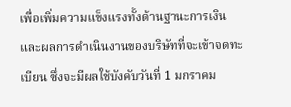เพื่อเพิ่มความแข็งแรงทั้งด้านฐานะการเงินและผลการดำเนินงานของบริษัทที่จะเข้าจดทะเบียน ซึ่งจะมีผลใช้บังคับวันที่ 1 มกราคม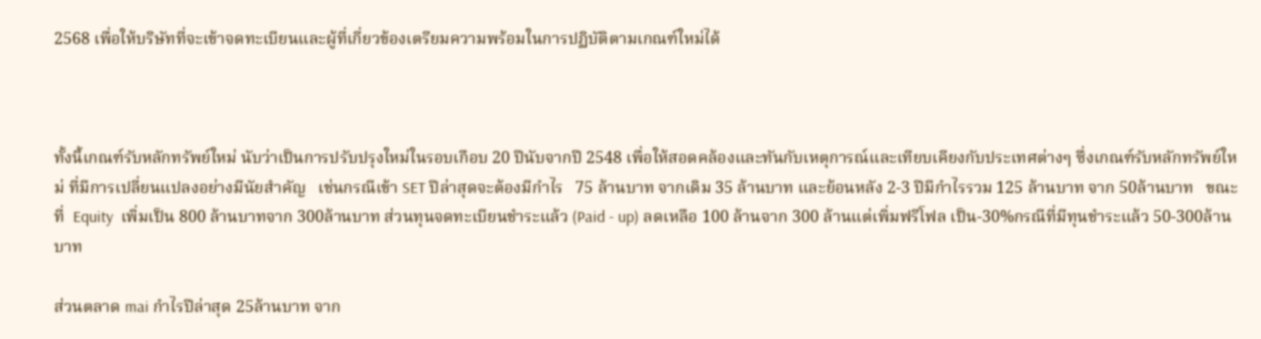2568 เพื่อให้บริษัทที่จะเข้าจดทะเบียนและผู้ที่เกี่ยวข้องเตรียมความพร้อมในการปฏิบัติตามเกณฑ์ใหม่ได้



ทั้งนี้เกณฑ์รับหลักทรัพย์ใหม่ นับว่าเป็นการปรับปรุงใหม่ในรอบเกือบ 20 ปีนับจากปี 2548 เพื่อให้สอดคล้องและทันกับเหตุการณ์และเทียบเคียงกับประเทศต่างๆ ซึ่งเกณฑ์รับหลักทรัพย์ใหม่ ที่มีการเปลี่ยนแปลงอย่างมีนัยสำคัญ   เช่นกรณีเข้า SET ปีล่าสุดจะต้องมีกำไร   75 ล้านบาท จากเดิม 35 ล้านบาท และย้อนหลัง 2-3 ปีมีกำไรรวม 125 ล้านบาท จาก 50ล้านบาท   ขณะที่  Equity  เพิ่มเป็น 800 ล้านบาทจาก 300ล้านบาท ส่วนทุนจดทะเบียนชำระแล้ว (Paid - up) ลดเหลือ 100 ล้านจาก 300 ล้านแต่เพิ่มฟรีโฟล เป็น-30%กรณีที่มีทุนชำระแล้ว 50-300ล้านบาท

ส่วนตลาด mai กำไรปีล่าสุด 25ล้านบาท จาก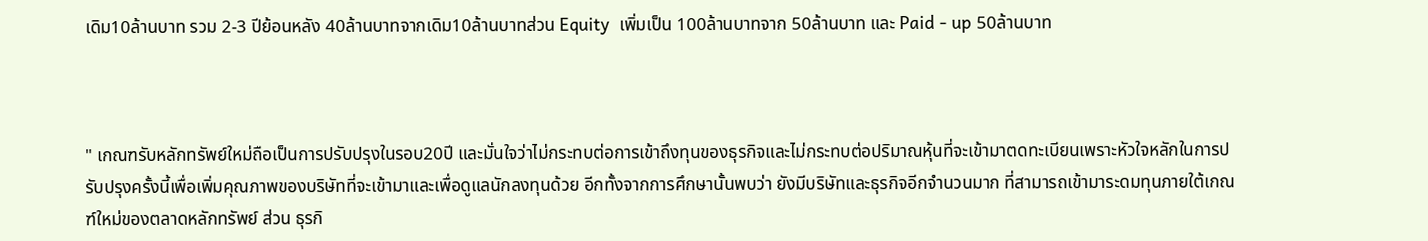เดิม10ล้านบาท รวม 2-3 ปีย้อนหลัง 40ล้านบาทจากเดิม10ล้านบาทส่วน Equity  เพิ่มเป็น 100ล้านบาทจาก 50ล้านบาท และ Paid - up 50ล้านบาท



" เกณฑรับหลักทรัพย์ใหม่ถือเป็นการปรับปรุงในรอบ20ปี และมั่นใจว่าไม่กระทบต่อการเข้าถึงทุนของธุรกิจและไม่กระทบต่อปริมาณหุ้นที่จะเข้ามาตดทะเบียนเพราะหัวใจหลักในการปรับปรุงครั้งนี้เพื่อเพิ่มคุณภาพของบริษัทที่จะเข้ามาและเพื่อดูแลนักลงทุนด้วย อีกทั้งจากการศึกษานั้นพบว่า ยังมีบริษัทและธุรกิจอีกจำนวนมาก ที่สามารถเข้ามาระดมทุนภายใต้เกณฑ์ใหม่ของตลาดหลักทรัพย์ ส่วน ธุรกิ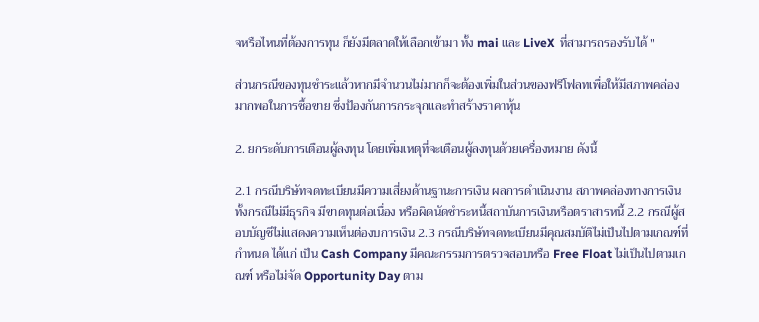จหรือไหนที่ต้องการทุน ก็ยังมีตลาดให้เลือกเข้ามา ทั้ง mai และ LiveX  ที่สามารถรองรับได้ "

ส่วนกรณีของทุนชำระแล้วหากมีจำนวนไม่มากก็จะต้องเพิ่มในส่วนของฟรีโฟลทเพื่อให้มีสภาพคล่องมากพอในการซื้อขาย ซึ่งป้องกันการกระจุกและทำสร้างราคาหุ้น

2. ยกระดับการเตือนผู้ลงทุน โดยเพิ่มเหตุที่จะเตือนผู้ลงทุนด้วยเครื่องหมาย ดังนี้

2.1 กรณีบริษัทจดทะเบียนมีความเสี่ยงด้านฐานะการเงิน ผลการดำเนินงาน สภาพคล่องทางการเงิน ทั้งกรณีไม่มีธุรกิจ มีขาดทุนต่อเนื่อง หรือผิดนัดชำระหนี้สถาบันการเงินหรือตราสารหนี้ 2.2 กรณีผู้สอบบัญชีไม่แสดงความเห็นต่องบการเงิน 2.3 กรณีบริษัทจดทะเบียนมีคุณสมบัติไม่เป็นไปตามเกณฑ์ที่กำหนด ได้แก่ เป็น Cash Company มีคณะกรรมการตรวจสอบหรือ Free Float ไม่เป็นไปตามเกณฑ์ หรือไม่จัด Opportunity Day ตาม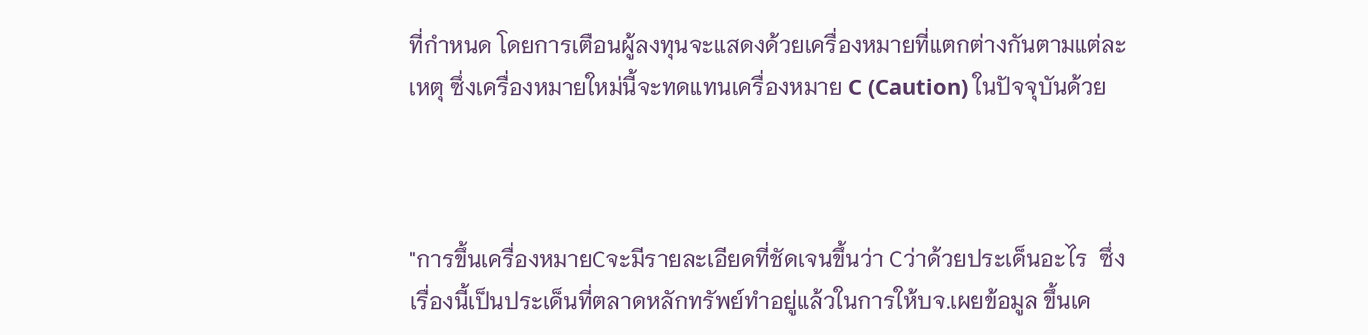ที่กำหนด โดยการเตือนผู้ลงทุนจะแสดงด้วยเครื่องหมายที่แตกต่างกันตามแต่ละเหตุ ซึ่งเครื่องหมายใหม่นี้จะทดแทนเครื่องหมาย C (Caution) ในปัจจุบันด้วย



"การขึ้นเครื่องหมายCจะมีรายละเอียดที่ชัดเจนขึ้นว่า Cว่าด้วยประเด็นอะไร  ซึ่งเรื่องนี้เป็นประเด็นที่ตลาดหลักทรัพย์ทำอยู่แล้วในการให้บจ.เผยข้อมูล ขึ้นเค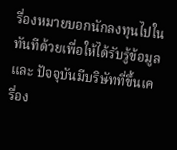รื่องหมายบอกนักลงทุนไปในทันทีด้วยเพื่อให้ได้รับรู้ข้อมูล และ ปัจจุบันมีบริษัทที่ขึ้นเครื่อง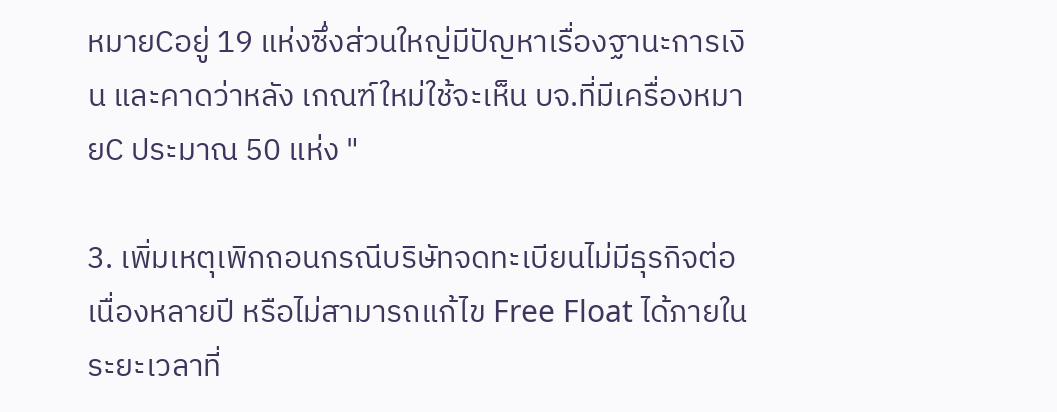หมายCอยู่ 19 แห่งซึ่งส่วนใหญ่มีปัญหาเรื่องฐานะการเงิน และคาดว่าหลัง เกณฑ์ใหม่ใช้จะเห็น บจ.ที่มีเครื่องหมายC ประมาณ 50 แห่ง "

3. เพิ่มเหตุเพิกถอนกรณีบริษัทจดทะเบียนไม่มีธุรกิจต่อเนื่องหลายปี หรือไม่สามารถแก้ไข Free Float ได้ภายในระยะเวลาที่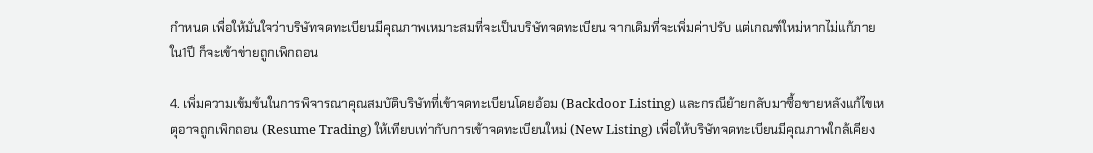กำหนด เพื่อให้มั่นใจว่าบริษัทจดทะเบียนมีคุณภาพเหมาะสมที่จะเป็นบริษัทจดทะเบียน จากเดิมที่จะเพิ่มค่าปรับ แต่เกณฑ์ใหม่หากไม่แก้ภายใน1ปี ก็จะเข้าข่ายถูกเพิกถอน

4. เพิ่มความเข้มข้นในการพิจารณาคุณสมบัติบริษัทที่เข้าจดทะเบียนโดยอ้อม (Backdoor Listing) และกรณีย้ายกลับมาซื้อขายหลังแก้ไขเหตุอาจถูกเพิกถอน (Resume Trading) ให้เทียบเท่ากับการเข้าจดทะเบียนใหม่ (New Listing) เพื่อให้บริษัทจดทะเบียนมีคุณภาพใกล้เคียง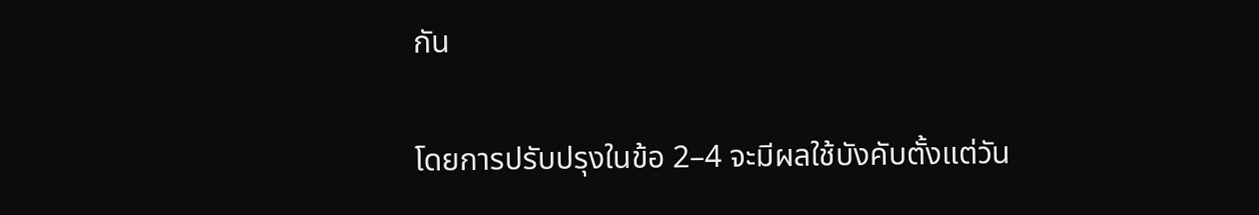กัน

โดยการปรับปรุงในข้อ 2–4 จะมีผลใช้บังคับตั้งแต่วัน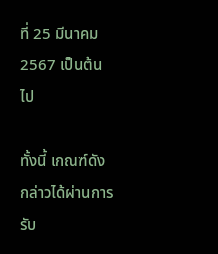ที่ 25 มีนาคม 2567 เป็นต้นไป

ทั้งนี้ เกณฑ์ดังกล่าวได้ผ่านการรับ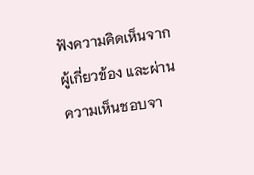ฟังความคิดเห็นจากผู้เกี่ยวข้อง และผ่านความเห็นชอบจา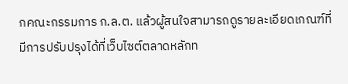กคณะกรรมการ ก.ล.ต. แล้วผู้สนใจสามารถดูรายละเอียดเกณฑ์ที่มีการปรับปรุงได้ที่เว็บไซต์ตลาดหลักท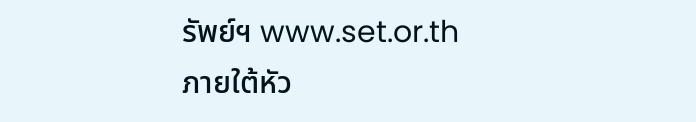รัพย์ฯ www.set.or.th ภายใต้หัว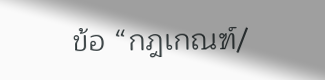ข้อ “กฎเกณฑ์/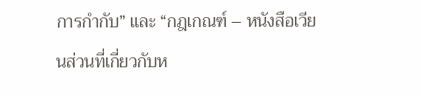การกำกับ” และ “กฎเกณฑ์ – หนังสือเวียนส่วนที่เกี่ยวกับห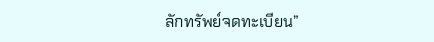ลักทรัพย์จดทะเบียน”